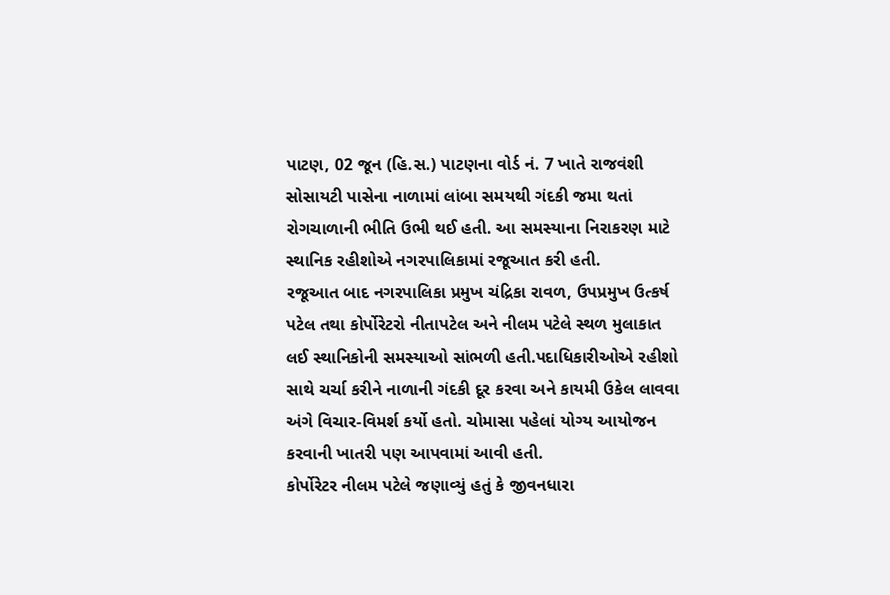પાટણ, 02 જૂન (હિ.સ.) પાટણના વોર્ડ નં. 7 ખાતે રાજવંશી સોસાયટી પાસેના નાળામાં લાંબા સમયથી ગંદકી જમા થતાં રોગચાળાની ભીતિ ઉભી થઈ હતી. આ સમસ્યાના નિરાકરણ માટે સ્થાનિક રહીશોએ નગરપાલિકામાં રજૂઆત કરી હતી.
રજૂઆત બાદ નગરપાલિકા પ્રમુખ ચંદ્રિકા રાવળ, ઉપપ્રમુખ ઉત્કર્ષ પટેલ તથા કોર્પોરેટરો નીતાપટેલ અને નીલમ પટેલે સ્થળ મુલાકાત લઈ સ્થાનિકોની સમસ્યાઓ સાંભળી હતી.પદાધિકારીઓએ રહીશો સાથે ચર્ચા કરીને નાળાની ગંદકી દૂર કરવા અને કાયમી ઉકેલ લાવવા અંગે વિચાર-વિમર્શ કર્યો હતો. ચોમાસા પહેલાં યોગ્ય આયોજન કરવાની ખાતરી પણ આપવામાં આવી હતી.
કોર્પોરેટર નીલમ પટેલે જણાવ્યું હતું કે જીવનધારા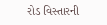રોડ વિસ્તારની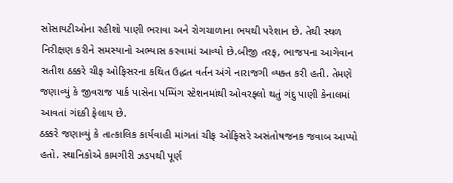સોસાયટીઓના રહીશો પાણી ભરાવા અને રોગચાળાના ભયથી પરેશાન છે. તેથી સ્થળ નિરીક્ષણ કરીને સમસ્યાનો અભ્યાસ કરવામાં આવ્યો છે.બીજી તરફ, ભાજપના આગેવાન સતીશ ઠક્કરે ચીફ ઓફિસરના કથિત ઉદ્ધત વર્તન અંગે નારાજગી વ્યક્ત કરી હતી. તેમણે જણાવ્યું કે જીવરાજ પાર્ક પાસેના પમ્પિંગ સ્ટેશનમાંથી ઓવરફ્લો થતું ગંદુ પાણી કેનાલમાં આવતાં ગંદકી ફેલાય છે.
ઠક્કરે જણાવ્યું કે તાત્કાલિક કાર્યવાહી માંગતાં ચીફ ઓફિસરે અસંતોષજનક જવાબ આપ્યો હતો. સ્થાનિકોએ કામગીરી ઝડપથી પૂર્ણ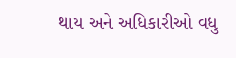થાય અને અધિકારીઓ વધુ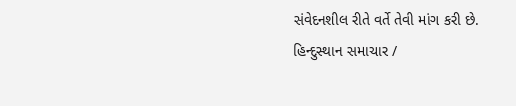સંવેદનશીલ રીતે વર્તે તેવી માંગ કરી છે.
હિન્દુસ્થાન સમાચાર /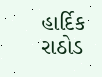હાર્દિક રાઠોડ